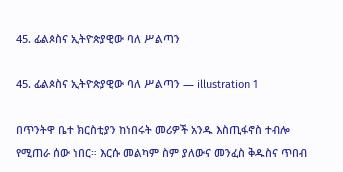45. ፊልጶስና ኢትዮጵያዊው ባለ ሥልጣን

45. ፊልጶስና ኢትዮጵያዊው ባለ ሥልጣን — illustration 1

በጥንትዋ ቤተ ክርስቲያን ከነበሩት መሪዎች አንዱ እስጢፋኖስ ተብሎ የሚጠራ ሰው ነበር። እርሱ መልካም ስም ያለውና መንፈስ ቅዱስና ጥበብ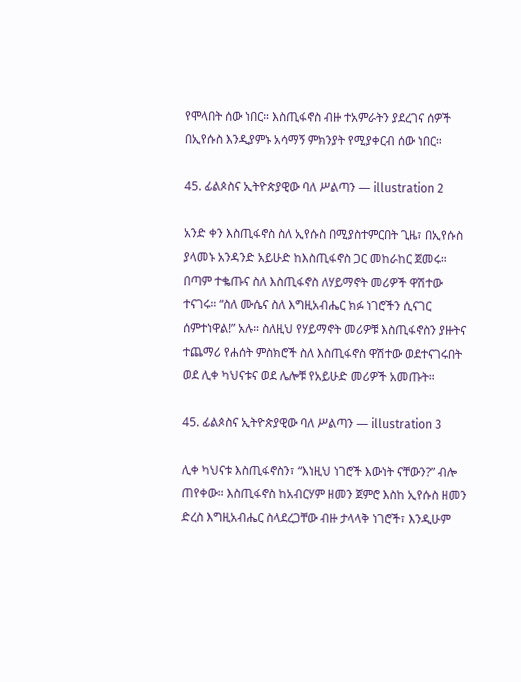የሞላበት ሰው ነበር። እስጢፋኖስ ብዙ ተአምራትን ያደረገና ሰዎች በኢየሱስ እንዲያምኑ አሳማኝ ምክንያት የሚያቀርብ ሰው ነበር።

45. ፊልጶስና ኢትዮጵያዊው ባለ ሥልጣን — illustration 2

አንድ ቀን እስጢፋኖስ ስለ ኢየሱስ በሚያስተምርበት ጊዜ፣ በኢየሱስ ያላመኑ አንዳንድ አይሁድ ከእስጢፋኖስ ጋር መከራከር ጀመሩ። በጣም ተቈጡና ስለ እስጢፋኖስ ለሃይማኖት መሪዎች ዋሽተው ተናገሩ። “ስለ ሙሴና ስለ እግዚአብሔር ክፉ ነገሮችን ሲናገር ሰምተነዋል!” አሉ። ስለዚህ የሃይማኖት መሪዎቹ እስጢፋኖስን ያዙትና ተጨማሪ የሐሰት ምስክሮች ስለ እስጢፋኖስ ዋሽተው ወደተናገሩበት ወደ ሊቀ ካህናቱና ወደ ሌሎቹ የአይሁድ መሪዎች አመጡት።

45. ፊልጶስና ኢትዮጵያዊው ባለ ሥልጣን — illustration 3

ሊቀ ካህናቱ እስጢፋኖስን፣ “እነዚህ ነገሮች እውነት ናቸውን?” ብሎ ጠየቀው። እስጢፋኖስ ከአብርሃም ዘመን ጀምሮ እስከ ኢየሱስ ዘመን ድረስ እግዚአብሔር ስላደረጋቸው ብዙ ታላላቅ ነገሮች፣ እንዲሁም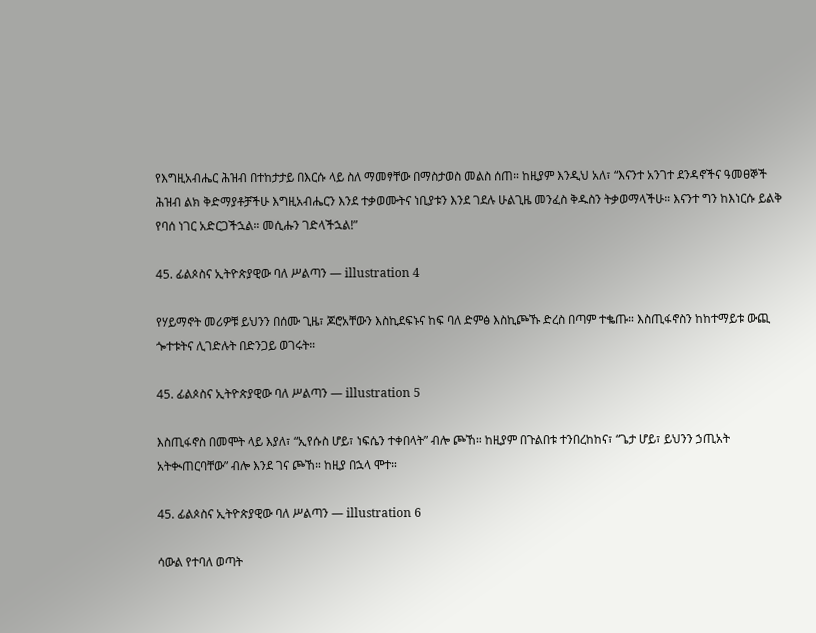የእግዚአብሔር ሕዝብ በተከታታይ በእርሱ ላይ ስለ ማመፃቸው በማስታወስ መልስ ሰጠ። ከዚያም እንዲህ አለ፣ “እናንተ አንገተ ደንዳኖችና ዓመፀኞች ሕዝብ ልክ ቅድማያቶቻችሁ እግዚአብሔርን እንደ ተቃወሙትና ነቢያቱን እንደ ገደሉ ሁልጊዜ መንፈስ ቅዱስን ትቃወማላችሁ። እናንተ ግን ከእነርሱ ይልቅ የባሰ ነገር አድርጋችኋል። መሲሑን ገድላችኋል!”

45. ፊልጶስና ኢትዮጵያዊው ባለ ሥልጣን — illustration 4

የሃይማኖት መሪዎቹ ይህንን በሰሙ ጊዜ፣ ጆሮአቸውን እስኪደፍኑና ከፍ ባለ ድምፅ እስኪጮኹ ድረስ በጣም ተቈጡ። እስጢፋኖስን ከከተማይቱ ውጪ ጐተቱትና ሊገድሉት በድንጋይ ወገሩት።

45. ፊልጶስና ኢትዮጵያዊው ባለ ሥልጣን — illustration 5

እስጢፋኖስ በመሞት ላይ እያለ፣ “ኢየሱስ ሆይ፣ ነፍሴን ተቀበላት” ብሎ ጮኸ። ከዚያም በጉልበቱ ተንበረከከና፣ “ጌታ ሆይ፣ ይህንን ኃጢአት አትቊጠርባቸው” ብሎ እንደ ገና ጮኸ። ከዚያ በኋላ ሞተ።

45. ፊልጶስና ኢትዮጵያዊው ባለ ሥልጣን — illustration 6

ሳውል የተባለ ወጣት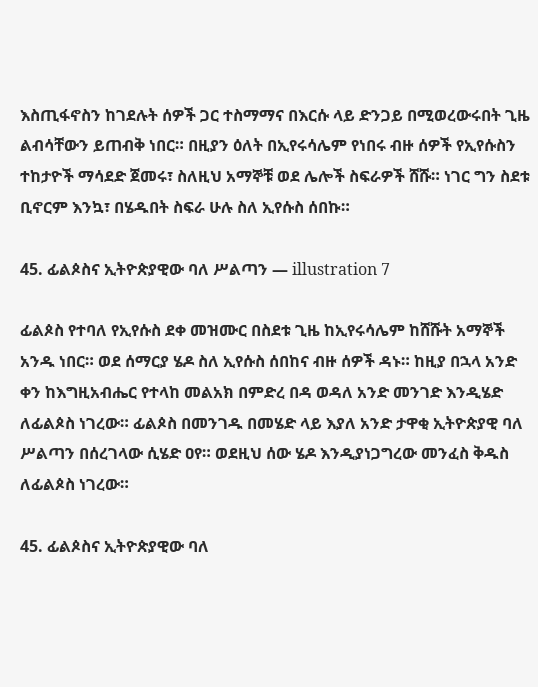እስጢፋኖስን ከገደሉት ሰዎች ጋር ተስማማና በእርሱ ላይ ድንጋይ በሚወረውሩበት ጊዜ ልብሳቸውን ይጠብቅ ነበር። በዚያን ዕለት በኢየሩሳሌም የነበሩ ብዙ ሰዎች የኢየሱስን ተከታዮች ማሳደድ ጀመሩ፣ ስለዚህ አማኞቹ ወደ ሌሎች ስፍራዎች ሸሹ። ነገር ግን ስደቱ ቢኖርም እንኳ፣ በሄዱበት ስፍራ ሁሉ ስለ ኢየሱስ ሰበኩ።

45. ፊልጶስና ኢትዮጵያዊው ባለ ሥልጣን — illustration 7

ፊልጶስ የተባለ የኢየሱስ ደቀ መዝሙር በስደቱ ጊዜ ከኢየሩሳሌም ከሸሹት አማኞች አንዱ ነበር። ወደ ሰማርያ ሄዶ ስለ ኢየሱስ ሰበከና ብዙ ሰዎች ዳኑ። ከዚያ በኋላ አንድ ቀን ከእግዚአብሔር የተላከ መልአክ በምድረ በዳ ወዳለ አንድ መንገድ እንዲሄድ ለፊልጶስ ነገረው። ፊልጶስ በመንገዱ በመሄድ ላይ እያለ አንድ ታዋቂ ኢትዮጵያዊ ባለ ሥልጣን በሰረገላው ሲሄድ ዐየ። ወደዚህ ሰው ሄዶ እንዲያነጋግረው መንፈስ ቅዱስ ለፊልጶስ ነገረው።

45. ፊልጶስና ኢትዮጵያዊው ባለ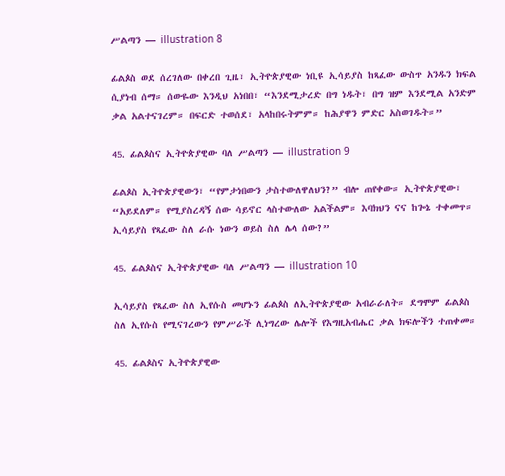ሥልጣን — illustration 8

ፊልጶስ ወደ ሰረገለው በቀረበ ጊዜ፣ ኢትዮጵያዊው ነቢዩ ኢሳይያስ ከጻፈው ውስጥ አንዱን ክፍል ሲያነብ ሰማ። ሰውዬው እንዲህ አነበበ፣ “እንደሚታረድ በግ ነዱት፣ በግ ዝም እንደሚል አንድም ቃል አልተናገረም። በፍርድ ተወሰደ፣ አላከበሩትምም። ከሕያዋን ምድር አስወገዱት።”

45. ፊልጶስና ኢትዮጵያዊው ባለ ሥልጣን — illustration 9

ፊልጶስ ኢትዮጵያዊውን፣ “የምታነበውን ታስተውለዋለህን?” ብሎ ጠየቀው። ኢትዮጵያዊው፣ “አይደለም። የሚያስረዳኝ ሰው ሳይኖር ላስተውለው አልችልም። እባክህን ናና ከጐኔ ተቀመጥ። ኢሳይያስ የጻፈው ስለ ራሱ ነውን ወይስ ስለ ሌላ ሰው?”

45. ፊልጶስና ኢትዮጵያዊው ባለ ሥልጣን — illustration 10

ኢሳይያስ የጻፈው ስለ ኢየሱስ መሆኑን ፊልጶስ ለኢትዮጵያዊው አብራራለት። ደግሞም ፊልጶስ ስለ ኢየሱስ የሚናገረውን የምሥራች ሊነግረው ሌሎች የእግዚአብሔር ቃል ክፍሎችን ተጠቀመ።

45. ፊልጶስና ኢትዮጵያዊው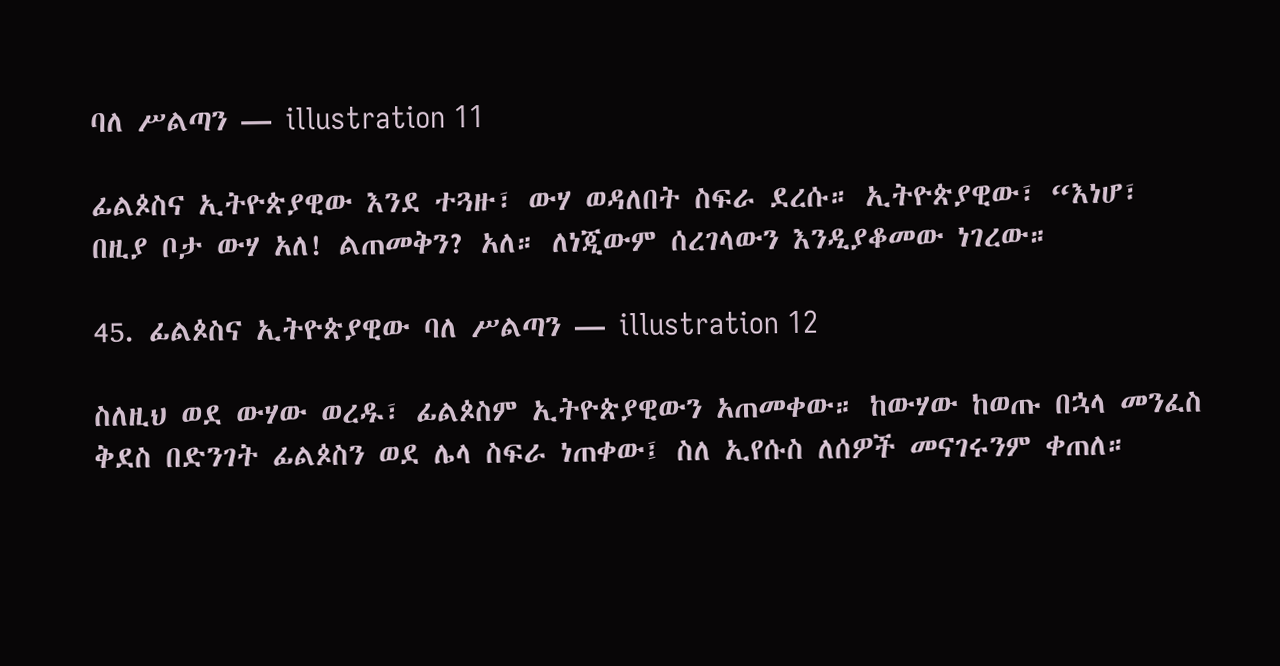ባለ ሥልጣን — illustration 11

ፊልጶስና ኢትዮጵያዊው እንደ ተጓዙ፣ ውሃ ወዳለበት ስፍራ ደረሱ። ኢትዮጵያዊው፣ “እነሆ፣ በዚያ ቦታ ውሃ አለ! ልጠመቅን? አለ። ለነጂውም ሰረገላውን እንዲያቆመው ነገረው።

45. ፊልጶስና ኢትዮጵያዊው ባለ ሥልጣን — illustration 12

ስለዚህ ወደ ውሃው ወረዱ፣ ፊልጶስም ኢትዮጵያዊውን አጠመቀው። ከውሃው ከወጡ በኋላ መንፈስ ቅደስ በድንገት ፊልጶስን ወደ ሌላ ስፍራ ነጠቀው፤ ስለ ኢየሱስ ለሰዎች መናገሩንም ቀጠለ።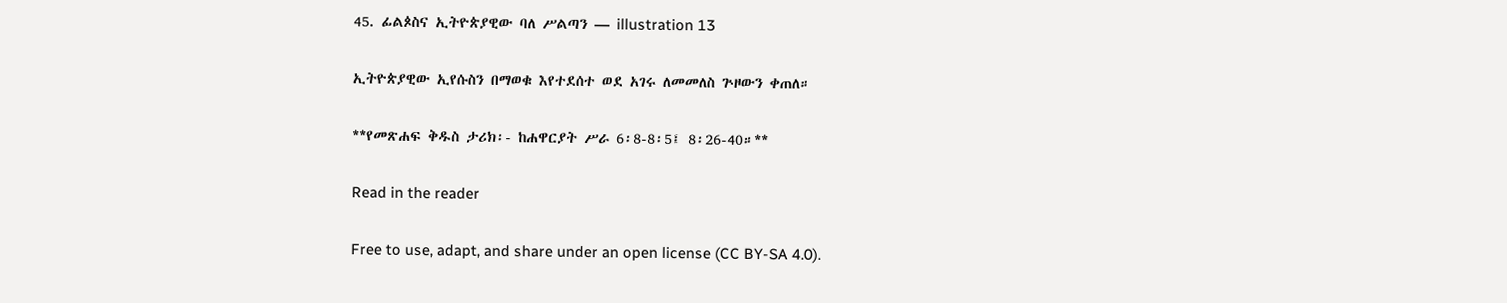45. ፊልጶስና ኢትዮጵያዊው ባለ ሥልጣን — illustration 13

ኢትዮጵያዊው ኢየሱስን በማወቁ እየተደሰተ ወደ አገሩ ለመመለስ ጕዞውን ቀጠለ።

**የመጽሐፍ ቅዱስ ታሪክ፡- ከሐዋርያት ሥራ 6፡8-8፡5፤ 8፡26-40።**

Read in the reader

Free to use, adapt, and share under an open license (CC BY-SA 4.0).